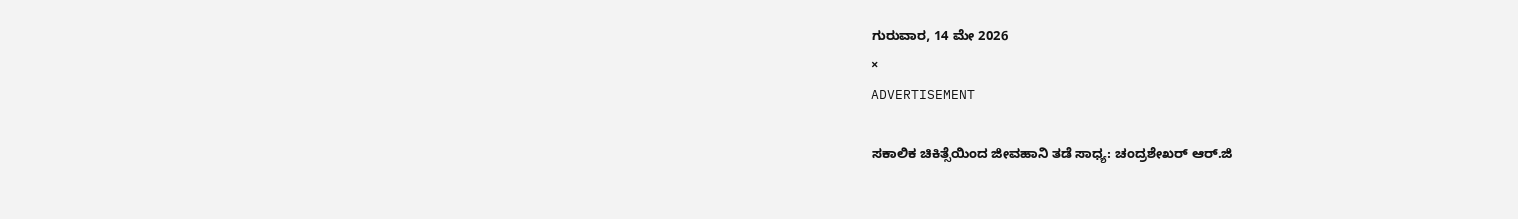ಗುರುವಾರ, 14 ಮೇ 2026
×
ADVERTISEMENT

ಸಕಾಲಿಕ ಚಿಕಿತ್ಸೆಯಿಂದ ಜೀವಹಾನಿ ತಡೆ ಸಾಧ್ಯ: ಚಂದ್ರಶೇಖರ್ ಆರ್.ಜಿ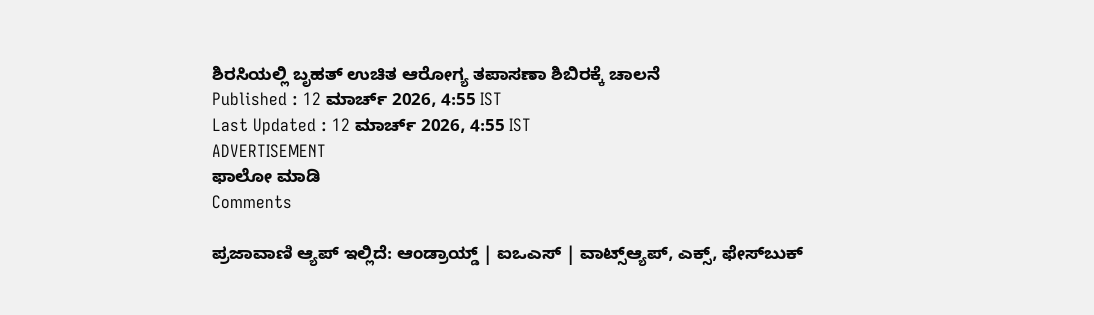ಶಿರಸಿಯಲ್ಲಿ ಬೃಹತ್ ಉಚಿತ ಆರೋಗ್ಯ ತಪಾಸಣಾ ಶಿಬಿರಕ್ಕೆ ಚಾಲನೆ
Published : 12 ಮಾರ್ಚ್ 2026, 4:55 IST
Last Updated : 12 ಮಾರ್ಚ್ 2026, 4:55 IST
ADVERTISEMENT
ಫಾಲೋ ಮಾಡಿ
Comments

ಪ್ರಜಾವಾಣಿ ಆ್ಯಪ್ ಇಲ್ಲಿದೆ: ಆಂಡ್ರಾಯ್ಡ್ | ಐಒಎಸ್ | ವಾಟ್ಸ್ಆ್ಯಪ್, ಎಕ್ಸ್, ಫೇಸ್‌ಬುಕ್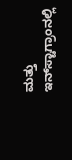ಮತ್ತು ಇನ್‌ಸ್ಟಾಗ್ರಾಂನಲ್ಲಿ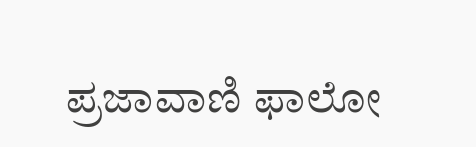ಪ್ರಜಾವಾಣಿ ಫಾಲೋ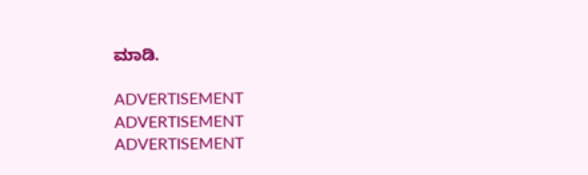ಮಾಡಿ.

ADVERTISEMENT
ADVERTISEMENT
ADVERTISEMENT